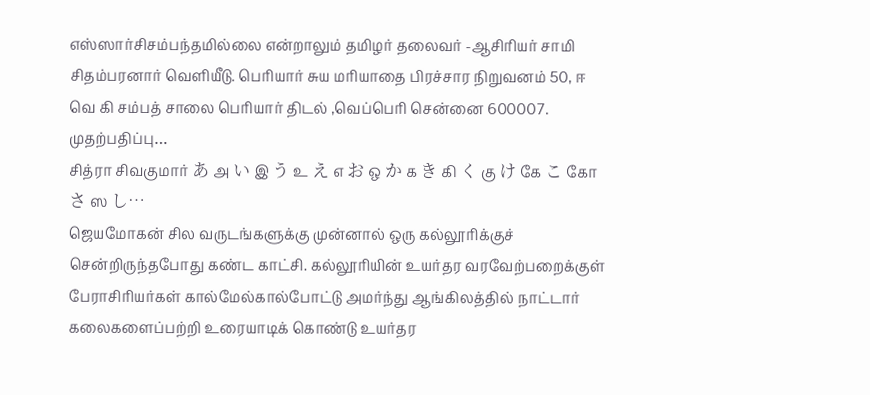எஸ்ஸார்சிசம்பந்தமில்லை என்றாலும் தமிழர் தலைவர் -ஆசிரியர் சாமி சிதம்பரனார் வெளியீடு. பெரியார் சுய மரியாதை பிரச்சார நிறுவனம் 50, ஈ வெ கி சம்பத் சாலை பெரியார் திடல் ,வெப்பெரி சென்னை 600007. முதற்பதிப்பு…
சித்ரா சிவகுமார் あ அ い இ う உ え எ お ஒ か க き கி く கு け கே こ கோ さ ஸ し…
ஜெயமோகன் சில வருடங்களுக்கு முன்னால் ஒரு கல்லூரிக்குச் சென்றிருந்தபோது கண்ட காட்சி. கல்லூரியின் உயர்தர வரவேற்பறைக்குள் பேராசிரியர்கள் கால்மேல்கால்போட்டு அமர்ந்து ஆங்கிலத்தில் நாட்டார் கலைகளைப்பற்றி உரையாடிக் கொண்டு உயர்தர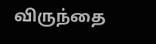விருந்தை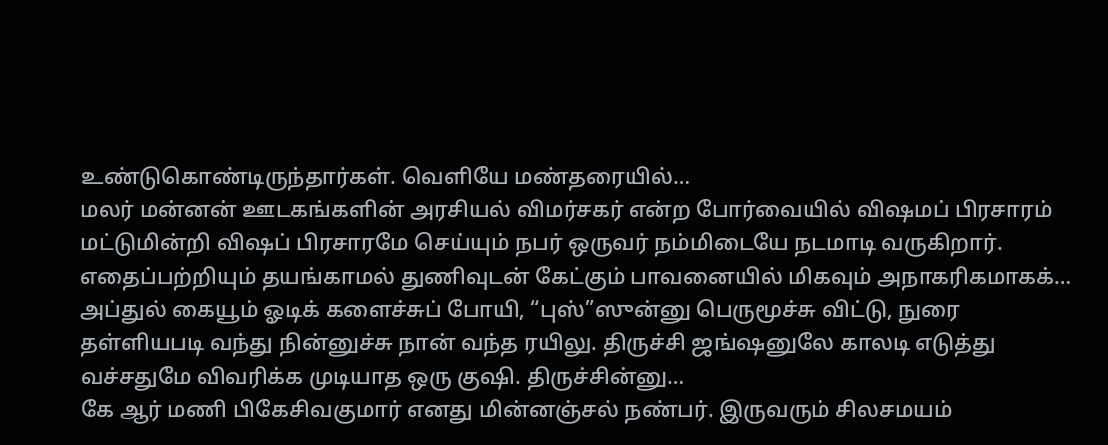உண்டுகொண்டிருந்தார்கள். வெளியே மண்தரையில்…
மலர் மன்னன் ஊடகங்களின் அரசியல் விமர்சகர் என்ற போர்வையில் விஷமப் பிரசாரம் மட்டுமின்றி விஷப் பிரசாரமே செய்யும் நபர் ஒருவர் நம்மிடையே நடமாடி வருகிறார். எதைப்பற்றியும் தயங்காமல் துணிவுடன் கேட்கும் பாவனையில் மிகவும் அநாகரிகமாகக்…
அப்துல் கையூம் ஓடிக் களைச்சுப் போயி, “புஸ்”ஸுன்னு பெருமூச்சு விட்டு, நுரை தள்ளியபடி வந்து நின்னுச்சு நான் வந்த ரயிலு. திருச்சி ஜங்ஷனுலே காலடி எடுத்து வச்சதுமே விவரிக்க முடியாத ஒரு குஷி. திருச்சின்னு…
கே ஆர் மணி பிகேசிவகுமார் எனது மின்னஞ்சல் நண்பர். இருவரும் சிலசமயம்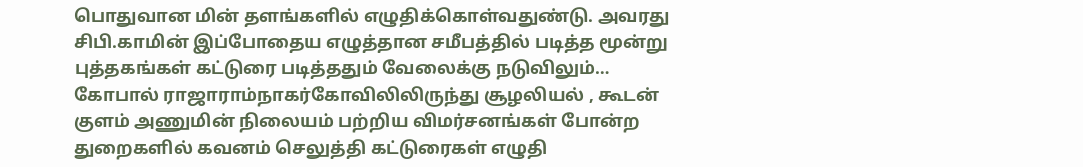பொதுவான மின் தளங்களில் எழுதிக்கொள்வதுண்டு. அவரது சிபி.காமின் இப்போதைய எழுத்தான சமீபத்தில் படித்த மூன்று புத்தகங்கள் கட்டுரை படித்ததும் வேலைக்கு நடுவிலும்…
கோபால் ராஜாராம்நாகர்கோவிலிலிருந்து சூழலியல் , கூடன் குளம் அணுமின் நிலையம் பற்றிய விமர்சனங்கள் போன்ற துறைகளில் கவனம் செலுத்தி கட்டுரைகள் எழுதி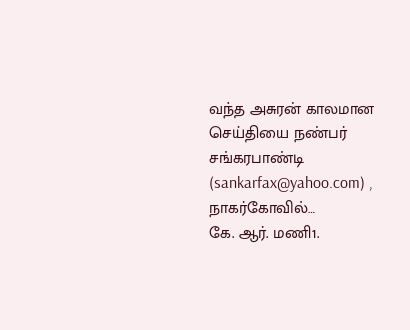வந்த அசுரன் காலமான செய்தியை நண்பர் சங்கரபாண்டி (sankarfax@yahoo.com) , நாகர்கோவில்…
கே. ஆர். மணி1.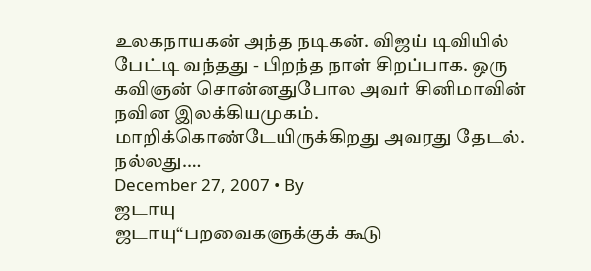உலகநாயகன் அந்த நடிகன். விஜய் டிவியில் பேட்டி வந்தது - பிறந்த நாள் சிறப்பாக. ஒரு கவிஞன் சொன்னதுபோல அவர் சினிமாவின் நவின இலக்கியமுகம். மாறிக்கொண்டேயிருக்கிறது அவரது தேடல். நல்லது.…
December 27, 2007 • By
ஜடாயு
ஜடாயு“பறவைகளுக்குக் கூடு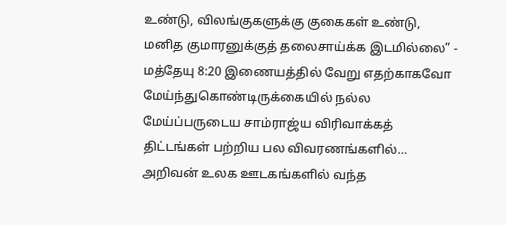உண்டு, விலங்குகளுக்கு குகைகள் உண்டு, மனித குமாரனுக்குத் தலைசாய்க்க இடமில்லை” - மத்தேயு 8:20 இணையத்தில் வேறு எதற்காகவோ மேய்ந்துகொண்டிருக்கையில் நல்ல மேய்ப்பருடைய சாம்ராஜ்ய விரிவாக்கத் திட்டங்கள் பற்றிய பல விவரணங்களில்…
அறிவன் உலக ஊடகங்களில் வந்த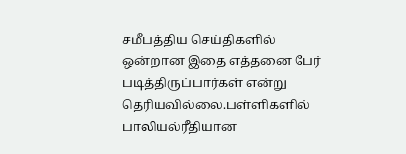சமீபத்திய செய்திகளில் ஒன்றான இதை எத்தனை பேர் படித்திருப்பார்கள் என்று தெரியவில்லை.பள்ளிகளில் பாலியல்ரீதியான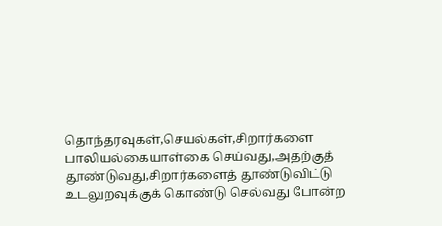தொந்தரவுகள்,செயல்கள்,சிறார்களை பாலியல்கையாள்கை செய்வது,அதற்குத் தூண்டுவது,சிறார்களைத் தூண்டுவிட்டு உடலுறவுக்குக் கொண்டு செல்வது போன்ற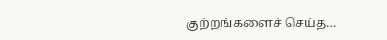குற்றங்களைச் செய்த…